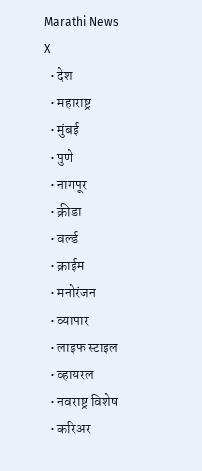Marathi News
X
  • देश
  • महाराष्ट्र
  • मुंबई
  • पुणे
  • नागपूर
  • क्रीडा
  • वर्ल्ड
  • क्राईम
  • मनोरंजन
  • व्यापार
  • लाइफ स्टाइल
  • व्हायरल
  • नवराष्ट्र विशेष
  • करिअर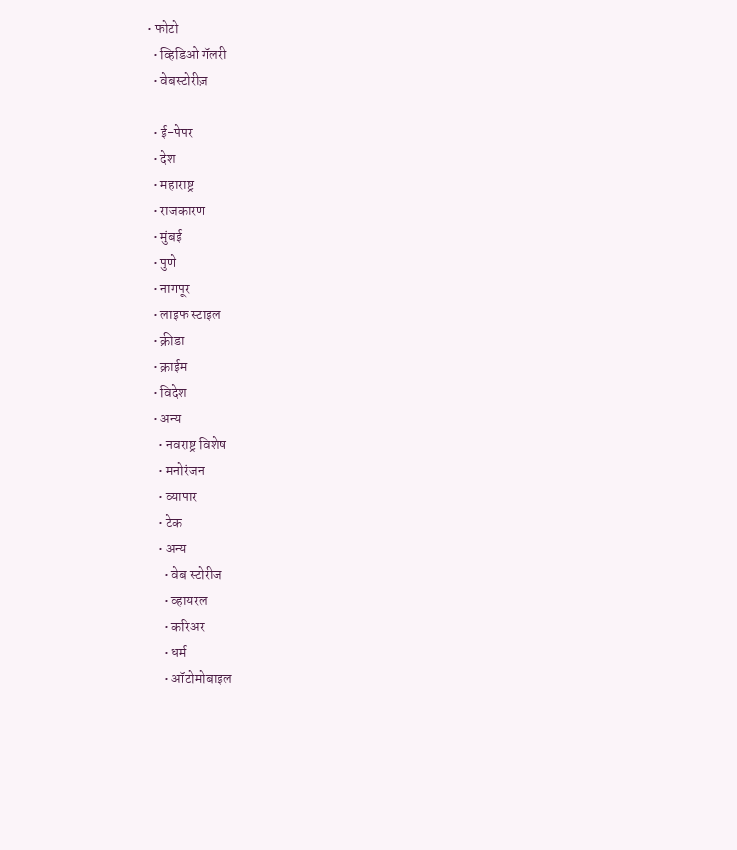• फोटो
  • व्हिडिओ गॅलरी
  • वेबस्टोरीज़

  • ई-पेपर
  • देश
  • महाराष्ट्र
  • राजकारण
  • मुंबई
  • पुणे
  • नागपूर
  • लाइफ स्टाइल
  • क्रीडा
  • क्राईम
  • विदेश
  • अन्य
    • नवराष्ट्र विशेष
    • मनोरंजन
    • व्यापार
    • टेक
    • अन्य
      • वेब स्टोरीज
      • व्हायरल
      • करिअर
      • धर्म
      • ऑटोमोबाइल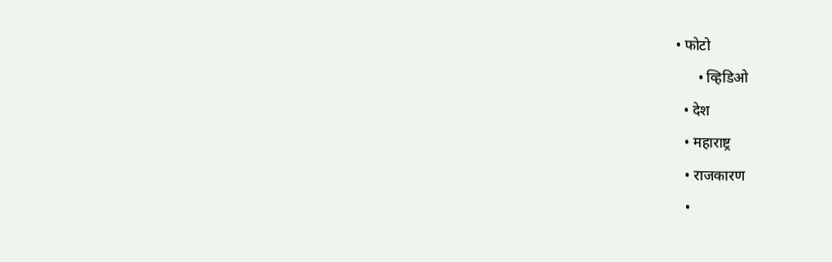• फोटो
      • व्हिडिओ
  • देश
  • महाराष्ट्र
  • राजकारण
  •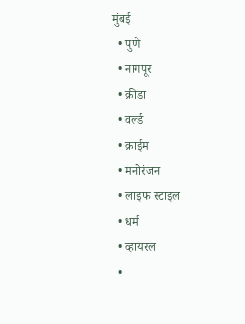मुंबई
  • पुणे
  • नागपूर
  • क्रीडा
  • वर्ल्ड
  • क्राईम
  • मनोरंजन
  • लाइफ स्टाइल
  • धर्म
  • व्हायरल
  •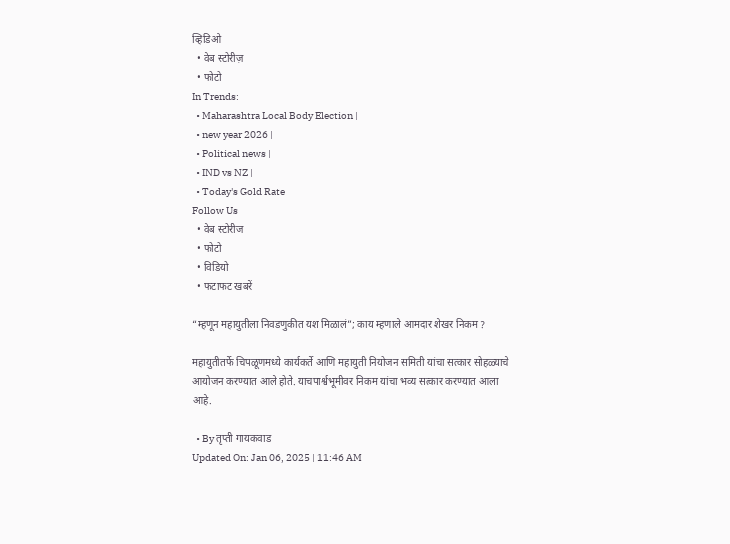व्हिडिओ
  • वेब स्टोरीज़
  • फोटो
In Trends:
  • Maharashtra Local Body Election |
  • new year 2026 |
  • Political news |
  • IND vs NZ |
  • Today's Gold Rate
Follow Us
  • वेब स्टोरीज
  • फोटो
  • विडियो
  • फटाफट खबरें

“म्हणून महायुतीला निवडणुकीत यश मिळालं”; काय म्हणाले आमदार शेखर निकम ?

महायुतीतर्फे चिपळूणमध्ये कार्यकर्ते आणि महायुती नियोजन समिती यांचा सत्कार सोहळ्याचे आयोजन करण्यात आले होते. याचपार्श्वभूमीवर निकम यांचा भव्य सत्कार करण्यात आला आहे.

  • By तृप्ती गायकवाड
Updated On: Jan 06, 2025 | 11:46 AM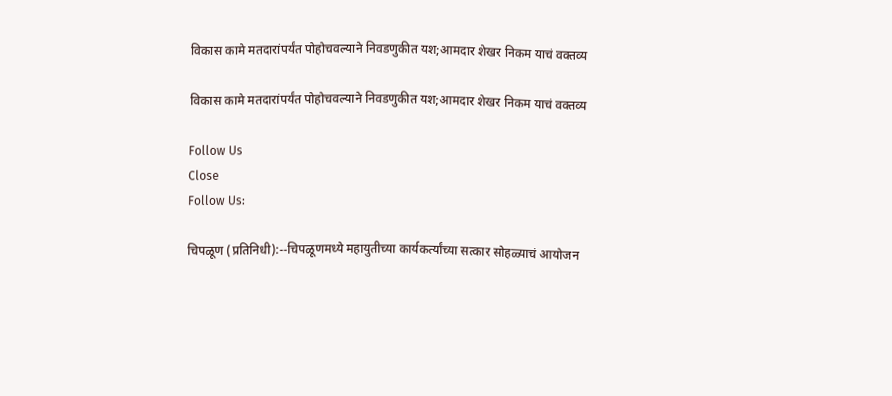विकास कामे मतदारांपर्यंत पोहोचवल्याने निवडणुकीत यश;आमदार शेखर निकम याचं वक्तव्य

विकास कामे मतदारांपर्यंत पोहोचवल्याने निवडणुकीत यश;आमदार शेखर निकम याचं वक्तव्य

Follow Us
Close
Follow Us:

चिपळूण (प्रतिनिधी):--चिपळूणमध्ये महायुतीच्या कार्यकर्त्यांच्या सत्कार सोहळ्याचं आयोजन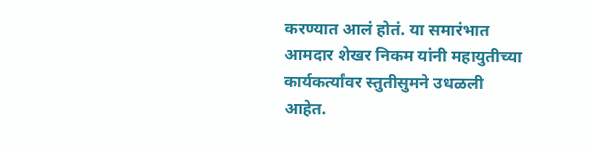करण्यात आलं होतं. या समारंभात आमदार शेखर निकम यांनी महायुतीच्या कार्यकर्त्यांवर स्तुतीसुमने उधळली आहेत.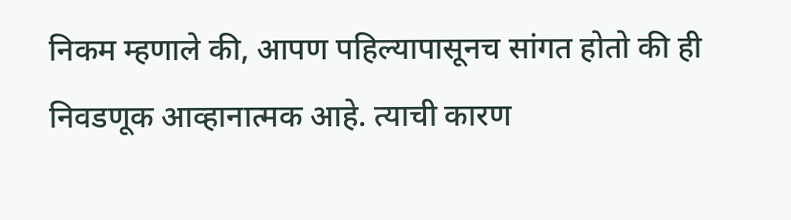निकम म्हणाले की, आपण पहिल्यापासूनच सांगत होतो की ही निवडणूक आव्हानात्मक आहे. त्याची कारण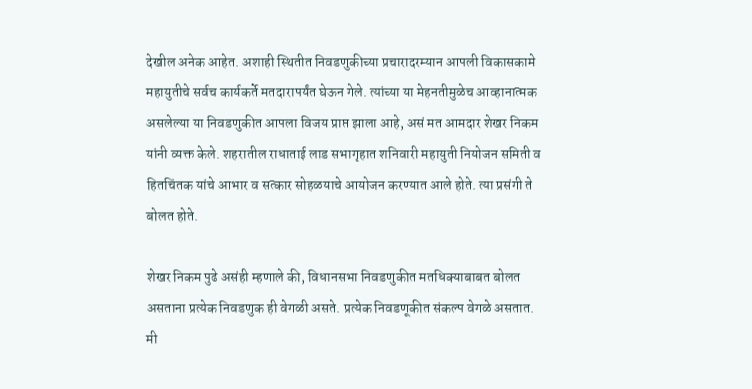देखील अनेक आहेत. अशाही स्थितीत निवडणुकीच्या प्रचारादरम्यान आपली विकासकामे महायुतीचे सर्वच कार्यकर्ते मतदारापर्यंत घेऊन गेले. त्यांच्या या मेहनतीमुळेच आव्हानात्मक असलेल्या या निवडणुकीत आपला विजय प्राप्त झाला आहे, असं मत आमदार शेखर निकम यांनी व्यक्त केले. शहरातील राधाताई लाड सभागृहात शनिवारी महायुती नियोजन समिती व हितचिंतक यांचे आभार व सत्कार सोहळयाचे आयोजन करण्यात आले होते. त्या प्रसंगी ते बोलत होते.

शेखर निकम पुढे असंही म्हणाले की, विधानसभा निवडणुकीत मतधिक्याबाबत बोलत असताना प्रत्येक निवडणुक ही वेगळी असते. प्रत्येक निवडणूकीत संकल्प वेगळे असतात. मी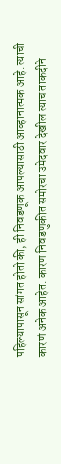पहिल्यापासून सांगत होतो की, ही निवडणूक आपल्यासाठी आव्हानात्मक आहे. त्याची कारणं अनेक आहेत. कारण निवडणुकीत समोरचा उमेदवार देखील त्याच ताकदीने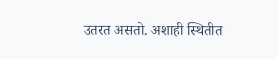उतरत असतो. अशाही स्थितीत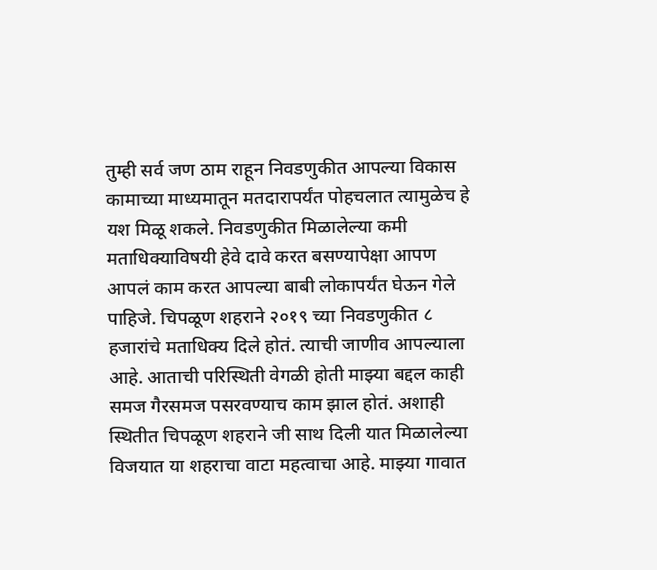तुम्ही सर्व जण ठाम राहून निवडणुकीत आपल्या विकास कामाच्या माध्यमातून मतदारापर्यंत पोहचलात त्यामुळेच हे यश मिळू शकले. निवडणुकीत मिळालेल्या कमी मताधिक्याविषयी हेवे दावे करत बसण्यापेक्षा आपण आपलं काम करत आपल्या बाबी लोकापर्यंत घेऊन गेले पाहिजे. चिपळूण शहराने २०१९ च्या निवडणुकीत ८ हजारांचे मताधिक्य दिले होतं. त्याची जाणीव आपल्याला आहे. आताची परिस्थिती वेगळी होती माझ्या बद्दल काही समज गैरसमज पसरवण्याच काम झाल होतं. अशाही स्थितीत चिपळूण शहराने जी साथ दिली यात मिळालेल्या विजयात या शहराचा वाटा महत्वाचा आहे. माझ्या गावात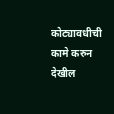कोट्यावधीची कामे करुन देखील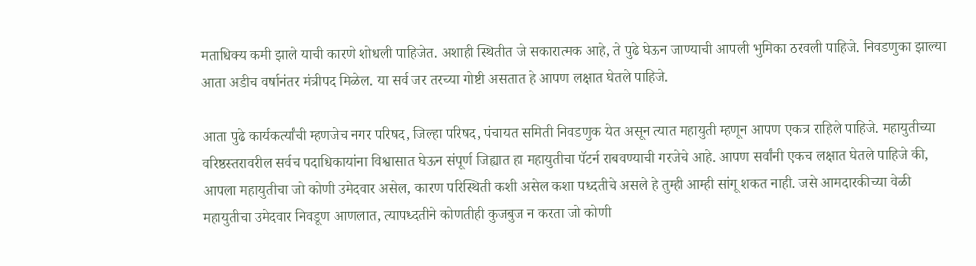मताधिक्य कमी झाले याची कारणे शोधली पाहिजेत. अशाही स्थितीत जे सकारात्मक आहे, ते पुढे घेऊन जाण्याची आपली भुमिका ठरवली पाहिजे. निवडणुका झाल्या आता अडीच वर्षानंतर मंत्रीपद मिळेल. या सर्व जर तरच्या गोष्टी असतात हे आपण लक्षात घेतले पाहिजे.

आता पुढे कार्यकर्त्यांची म्हणजेच नगर परिषद, जिल्हा परिषद, पंचायत समिती निवडणुक येत असून त्यात महायुती म्हणून आपण एकत्र राहिले पाहिजे. महायुतीच्या वरिष्ठस्तरावरील सर्वच पदाधिकायांना विश्वासात घेऊन संपूर्ण जिह्यात हा महायुतीचा पॅटर्न राबवण्याची गरजेचे आहे. आपण सर्वांनी एकच लक्षात घेतले पाहिजे की, आपला महायुतीचा जो कोणी उमेदवार असेल, कारण परिस्थिती कशी असेल कशा पध्दतीचे असले हे तुम्ही आम्ही सांगू शकत नाही. जसे आमदारकीच्या वेळी महायुतीचा उमेदवार निवडूण आणलात, त्यापध्दतीने कोणतीही कुजबुज न करता जो कोणी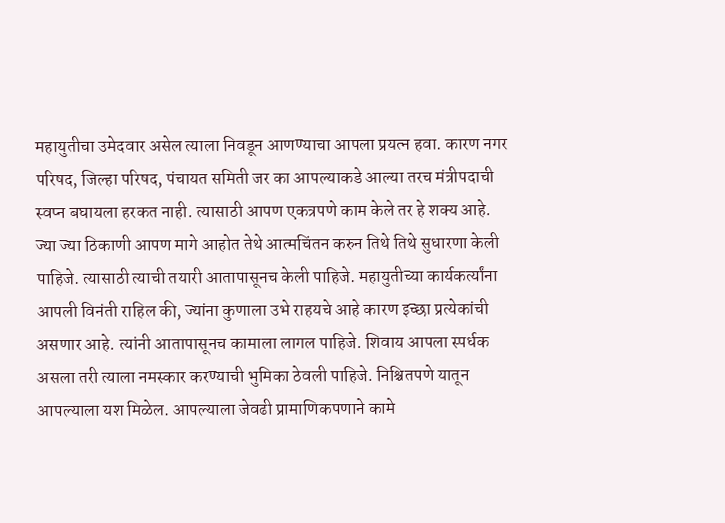महायुतीचा उमेदवार असेल त्याला निवडून आणण्याचा आपला प्रयत्न हवा. कारण नगर परिषद, जिल्हा परिषद, पंचायत समिती जर का आपल्याकडे आल्या तरच मंत्रीपदाची स्वप्न बघायला हरकत नाही. त्यासाठी आपण एकत्रपणे काम केले तर हे शक्य आहे. ज्या ज्या ठिकाणी आपण मागे आहोत तेथे आत्मचिंतन करुन तिथे तिथे सुधारणा केली पाहिजे. त्यासाठी त्याची तयारी आतापासूनच केली पाहिजे. महायुतीच्या कार्यकर्त्यांना आपली विनंती राहिल की, ज्यांना कुणाला उभे राहयचे आहे कारण इच्छा प्रत्येकांची असणार आहे. त्यांनी आतापासूनच कामाला लागल पाहिजे. शिवाय आपला स्पर्धक असला तरी त्याला नमस्कार करण्याची भुमिका ठेवली पाहिजे. निश्चितपणे यातून आपल्याला यश मिळेल. आपल्याला जेवढी प्रामाणिकपणाने कामे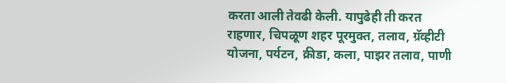करता आली तेवढी केली. यापुढेही ती करत राहणार, चिपळूण शहर पूरमुक्त, तलाव, ग्रॅव्हीटी योजना, पर्यटन, क्रीडा, कला, पाझर तलाव, पाणी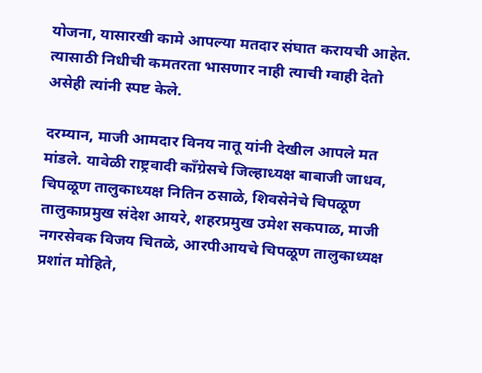योजना, यासारखी कामे आपल्या मतदार संघात करायची आहेत. त्यासाठी निधीची कमतरता भासणार नाही त्याची ग्वाही देतो असेही त्यांनी स्पष्ट केले.

दरम्यान, माजी आमदार विनय नातू यांनी देखील आपले मत मांडले. यावेळी राष्ट्रवादी कॉंग्रेसचे जिल्हाध्यक्ष बाबाजी जाधव, चिपळूण तालुकाध्यक्ष नितिन ठसाळे, शिवसेनेचे चिपळूण तालुकाप्रमुख संदेश आयरे, शहरप्रमुख उमेश सकपाळ, माजी नगरसेवक विजय चितळे, आरपीआयचे चिपळूण तालुकाध्यक्ष प्रशांत मोहिते,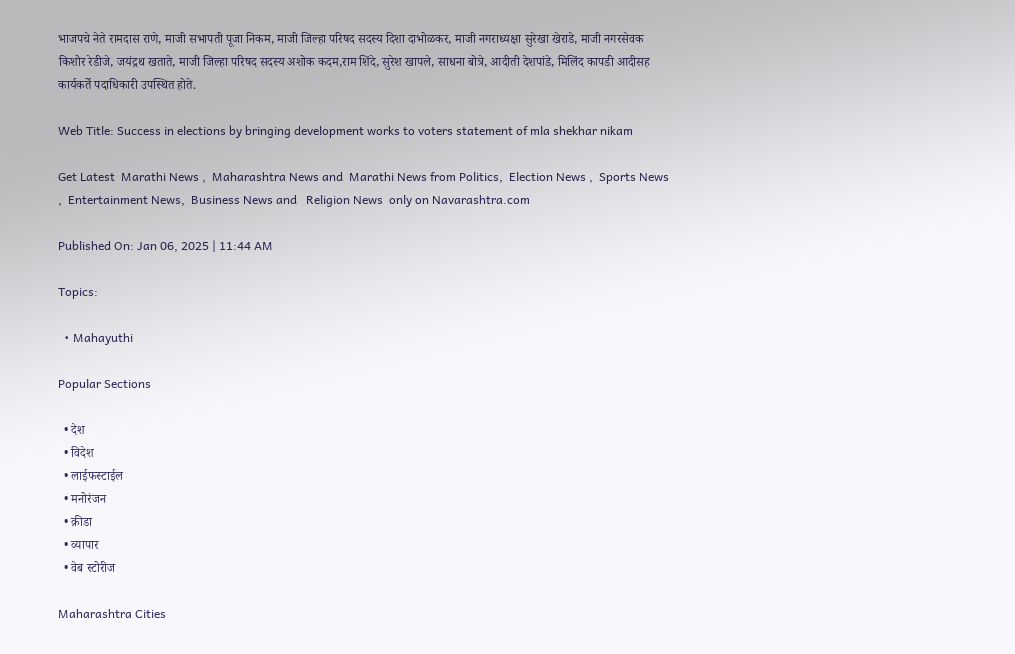भाजपचे नेते रामदास राणे, माजी सभापती पूजा निकम, माजी जिल्हा परिषद सदस्य दिशा दाभोळकर, माजी नगराध्यक्षा सुरेखा खेराडे, माजी नगरसेवक किशोर रेडीजे, जयंद्रथ खताते, माजी जिल्हा परिषद सदस्य अशोक कदम,राम शिंदे, सुरेश खापले, साधना बोत्रे, आदीती देशपांडे, मिलिंद कापडी आदीसह कार्यकर्ते पदाधिकारी उपस्थित होते.

Web Title: Success in elections by bringing development works to voters statement of mla shekhar nikam

Get Latest  Marathi News ,  Maharashtra News and  Marathi News from Politics,  Election News ,  Sports News ,  Entertainment News,  Business News and   Religion News  only on Navarashtra.com

Published On: Jan 06, 2025 | 11:44 AM

Topics:

  • Mahayuthi

Popular Sections

  • देश
  • विदेश
  • लाईफस्टाईल
  • मनोरंजन
  • क्रीडा
  • व्यापार
  • वेब स्टोरीज

Maharashtra Cities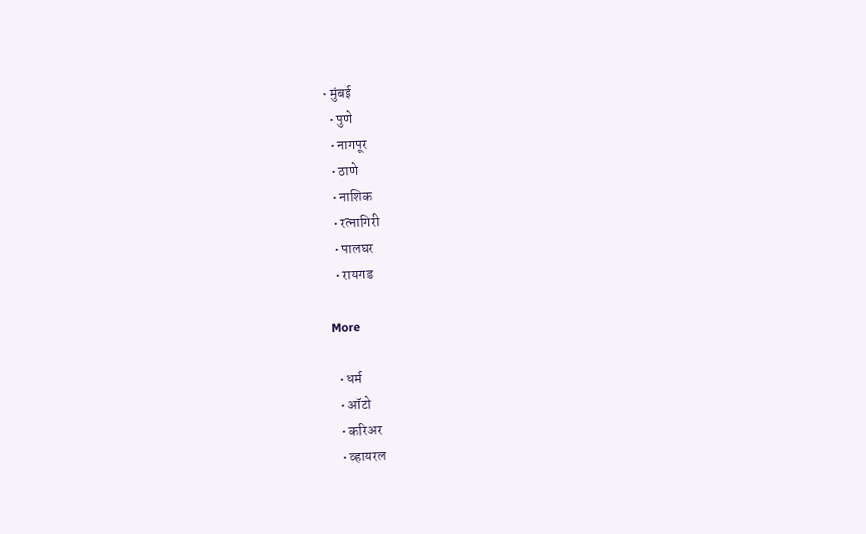• मुंबई
  • पुणे
  • नागपूर
  • ठाणे
  • नाशिक
  • रत्नागिरी
  • पालघर
  • रायगड

More

  • धर्म
  • ऑटो
  • करिअर
  • व्हायरल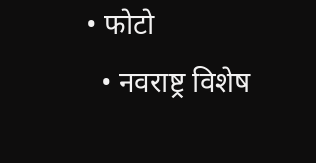• फोटो
  • नवराष्ट्र विशेष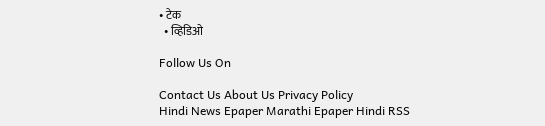• टेक
  • व्हिडिओ

Follow Us On

Contact Us About Us Privacy Policy
Hindi News Epaper Marathi Epaper Hindi RSS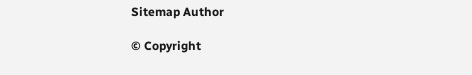Sitemap Author

© Copyright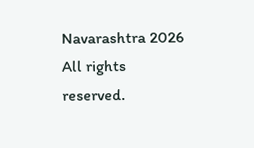Navarashtra 2026 All rights reserved.